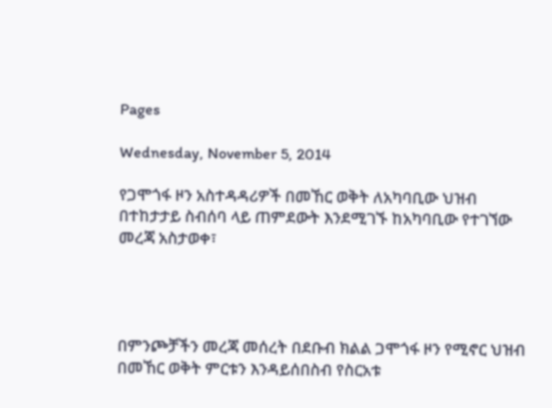Pages

Wednesday, November 5, 2014

የጋሞጎፋ ዞን አስተዳዳሪዎች በመኸር ወቅት ለአካባቢው ህዝብ በተከታታይ ስብሰባ ላይ ጠምደውት እንደሚገኙ ከአካባቢው የተገኘው መረጃ አስታወቀ፣




በምንጮቻችን መረጃ መሰረት በደቡብ ክልል ጋሞጎፋ ዞን የሚኖር ህዝብ በመኸር ወቅት ምርቱን እንዳይሰበስብ የስርአቱ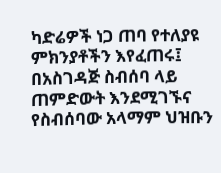ካድሬዎች ነጋ ጠባ የተለያዩ ምክንያቶችን እየፈጠሩ፤ በአስገዳጅ ስብሰባ ላይ ጠምድውት እንደሚገኙና የስብሰባው አላማም ህዝቡን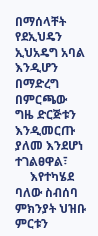በማሰላቸት የደኢህዴን ኢህአዴግ አባል እንዲሆን በማድረግ በምርጫው ግዜ ድርጅቱን እንዲመርጡ ያለመ እንደሆነ ተገልፀዋል፣
     እየተካሄደ ባለው ስብሰባ ምክንያት ህዝቡ ምርቱን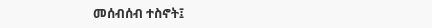መሰብሰብ ተስኖት፤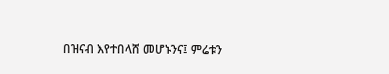በዝናብ እየተበላሸ መሆኑንና፤ ምሬቱን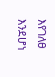እየገለፀ እንደሆነ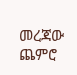መረጃው ጨምሮ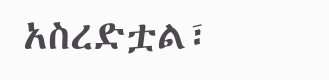አስረድቷል፣